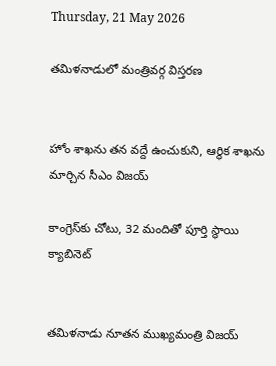Thursday, 21 May 2026

తమిళనాడులో మంత్రివర్గ విస్తరణ


హోం శాఖను తన వద్దే ఉంచుకుని, ఆర్థిక శాఖను మార్చిన సీఎం విజయ్

కాంగ్రెస్‌కు చోటు, 32 మందితో పూర్తి స్థాయి క్యాబినెట్


తమిళనాడు నూతన ముఖ్యమంత్రి విజయ్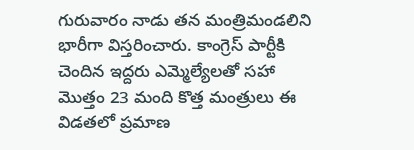గురువారం నాడు తన మంత్రిమండలిని భారీగా విస్తరించారు. కాంగ్రెస్ పార్టీకి చెందిన ఇద్దరు ఎమ్మెల్యేలతో సహా మొత్తం 23 మంది కొత్త మంత్రులు ఈ విడతలో ప్రమాణ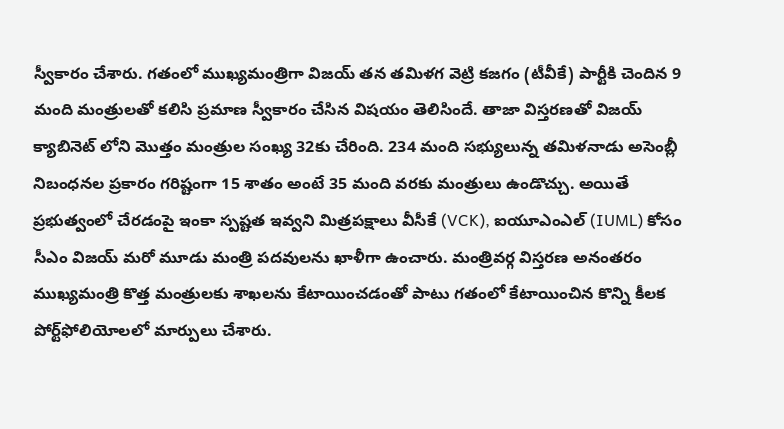స్వీకారం చేశారు. గతంలో ముఖ్యమంత్రిగా విజయ్ తన తమిళగ వెట్రి కజగం (టీవీకే) పార్టీకి చెందిన 9 మంది మంత్రులతో కలిసి ప్రమాణ స్వీకారం చేసిన విషయం తెలిసిందే. తాజా విస్తరణతో విజయ్ క్యాబినెట్ లోని మొత్తం మంత్రుల సంఖ్య 32కు చేరింది. 234 మంది సభ్యులున్న తమిళనాడు అసెంబ్లీ నిబంధనల ప్రకారం గరిష్టంగా 15 శాతం అంటే 35 మంది వరకు మంత్రులు ఉండొచ్చు. అయితే ప్రభుత్వంలో చేరడంపై ఇంకా స్పష్టత ఇవ్వని మిత్రపక్షాలు వీసీకే (VCK), ఐయూఎంఎల్ (IUML) కోసం సీఎం విజయ్ మరో మూడు మంత్రి పదవులను ఖాళీగా ఉంచారు. మంత్రివర్గ విస్తరణ అనంతరం ముఖ్యమంత్రి కొత్త మంత్రులకు శాఖలను కేటాయించడంతో పాటు గతంలో కేటాయించిన కొన్ని కీలక పోర్ట్‌ఫోలియోలలో మార్పులు చేశారు.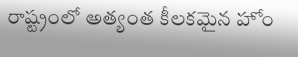రాష్ట్రంలో అత్యంత కీలకమైన హోం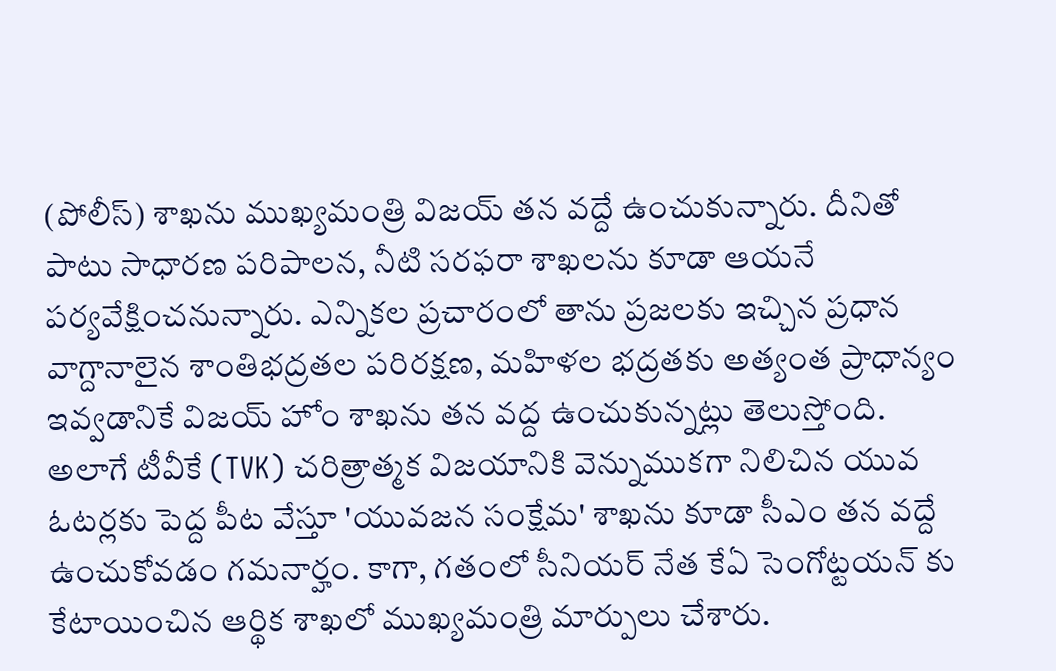(పోలీస్) శాఖను ముఖ్యమంత్రి విజయ్ తన వద్దే ఉంచుకున్నారు. దీనితో పాటు సాధారణ పరిపాలన, నీటి సరఫరా శాఖలను కూడా ఆయనే పర్యవేక్షించనున్నారు. ఎన్నికల ప్రచారంలో తాను ప్రజలకు ఇచ్చిన ప్రధాన వాగ్దానాలైన శాంతిభద్రతల పరిరక్షణ, మహిళల భద్రతకు అత్యంత ప్రాధాన్యం ఇవ్వడానికే విజయ్ హోం శాఖను తన వద్ద ఉంచుకున్నట్లు తెలుస్తోంది. అలాగే టీవీకే (TVK) చరిత్రాత్మక విజయానికి వెన్నుముకగా నిలిచిన యువ ఓటర్లకు పెద్ద పీట వేస్తూ 'యువజన సంక్షేమ' శాఖను కూడా సీఎం తన వద్దే ఉంచుకోవడం గమనార్హం. కాగా, గతంలో సీనియర్ నేత కేఏ సెంగోట్టయన్ కు కేటాయించిన ఆర్థిక శాఖలో ముఖ్యమంత్రి మార్పులు చేశారు.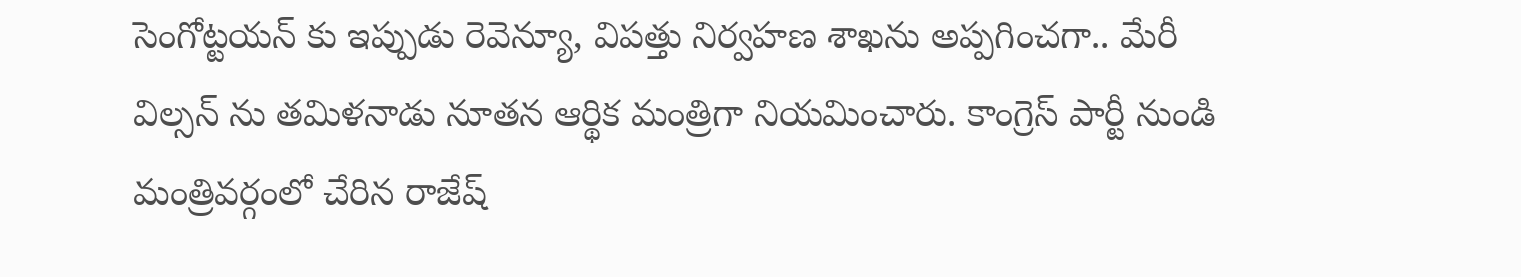సెంగోట్టయన్ కు ఇప్పుడు రెవెన్యూ, విపత్తు నిర్వహణ శాఖను అప్పగించగా.. మేరీ విల్సన్ ను తమిళనాడు నూతన ఆర్థిక మంత్రిగా నియమించారు. కాంగ్రెస్ పార్టీ నుండి మంత్రివర్గంలో చేరిన రాజేష్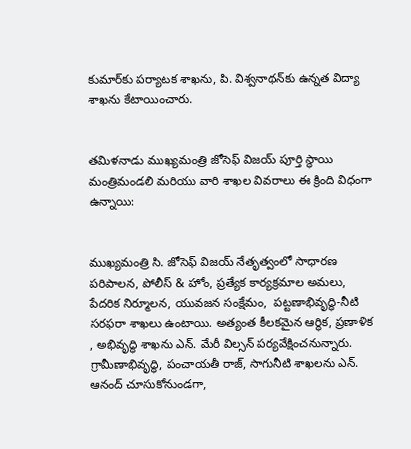కుమార్‌కు పర్యాటక శాఖను, పి. విశ్వనాథన్‌కు ఉన్నత విద్యా శాఖను కేటాయించారు.


తమిళనాడు ముఖ్యమంత్రి జోసెఫ్ విజయ్ పూర్తి స్థాయి మంత్రిమండలి మరియు వారి శాఖల వివరాలు ఈ క్రింది విధంగా ఉన్నాయి:


ముఖ్యమంత్రి సి. జోసెఫ్ విజయ్ నేతృత్వంలో సాధారణ పరిపాలన, పోలీస్ & హోం, ప్రత్యేక కార్యక్రమాల అమలు, పేదరిక నిర్మూలన, యువజన సంక్షేమం,  పట్టణాభివృద్ధి-నీటి సరఫరా శాఖలు ఉంటాయి. అత్యంత కీలకమైన ఆర్థిక, ప్రణాళిక , అభివృద్ధి శాఖను ఎన్. మేరీ విల్సన్ పర్యవేక్షించనున్నారు. గ్రామీణాభివృద్ధి, పంచాయతీ రాజ్, సాగునీటి శాఖలను ఎన్. ఆనంద్ చూసుకోనుండగా,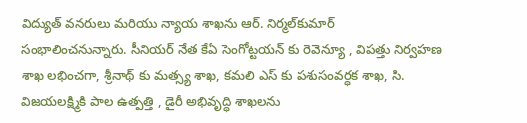విద్యుత్ వనరులు మరియు న్యాయ శాఖను ఆర్. నిర్మల్‌కుమార్ సంభాలించనున్నారు. సీనియర్ నేత కేఏ సెంగోట్టయన్ కు రెవెన్యూ , విపత్తు నిర్వహణ శాఖ లభించగా, శ్రీనాథ్ కు మత్స్య శాఖ, కమలి ఎస్ కు పశుసంవర్ధక శాఖ, సి. విజయలక్ష్మికి పాల ఉత్పత్తి , డైరీ అభివృద్ధి శాఖలను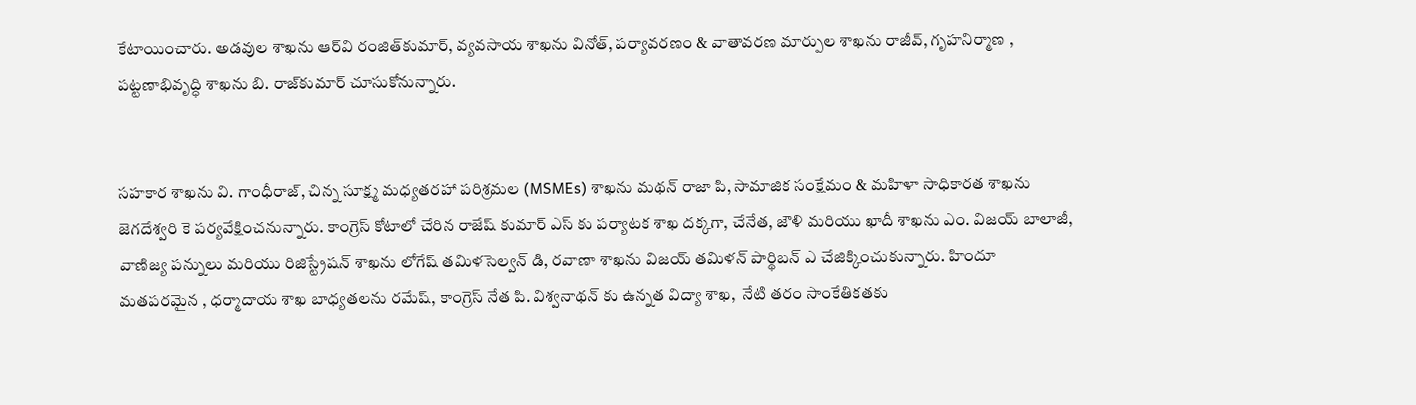కేటాయించారు. అడవుల శాఖను ఆర్‌వి రంజిత్‌కుమార్, వ్యవసాయ శాఖను వినోత్, పర్యావరణం & వాతావరణ మార్పుల శాఖను రాజీవ్, గృహనిర్మాణ , పట్టణాభివృద్ధి శాఖను బి. రాజ్‌కుమార్ చూసుకోనున్నారు.


సహకార శాఖను వి. గాంధీరాజ్, చిన్న సూక్ష్మ మధ్యతరహా పరిశ్రమల (MSMEs) శాఖను మథన్ రాజా పి, సామాజిక సంక్షేమం & మహిళా సాధికారత శాఖను జెగదేశ్వరి కె పర్యవేక్షించనున్నారు. కాంగ్రెస్ కోటాలో చేరిన రాజేష్ కుమార్ ఎస్ కు పర్యాటక శాఖ దక్కగా, చేనేత, జౌళి మరియు ఖాదీ శాఖను ఎం. విజయ్ బాలాజీ, వాణిజ్య పన్నులు మరియు రిజిస్ట్రేషన్ శాఖను లోగేష్ తమిళసెల్వన్ డి, రవాణా శాఖను విజయ్ తమిళన్ పార్థిబన్ ఎ చేజిక్కించుకున్నారు. హిందూ మతపరమైన , ధర్మాదాయ శాఖ బాధ్యతలను రమేష్, కాంగ్రెస్ నేత పి. విశ్వనాథన్ కు ఉన్నత విద్యా శాఖ,  నేటి తరం సాంకేతికతకు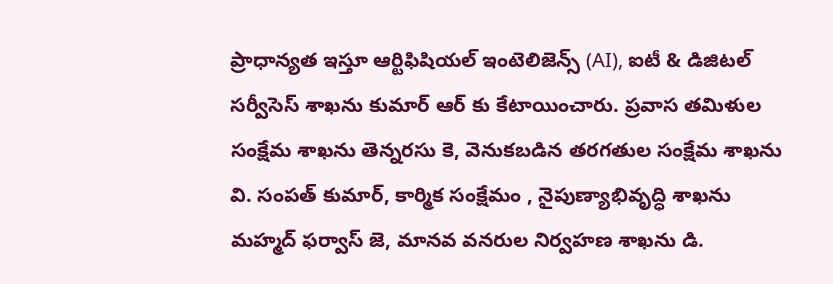ప్రాధాన్యత ఇస్తూ ఆర్టిఫిషియల్ ఇంటెలిజెన్స్ (AI), ఐటీ & డిజిటల్ సర్వీసెస్ శాఖను కుమార్ ఆర్ కు కేటాయించారు. ప్రవాస తమిళుల సంక్షేమ శాఖను తెన్నరసు కె, వెనుకబడిన తరగతుల సంక్షేమ శాఖను వి. సంపత్ కుమార్, కార్మిక సంక్షేమం , నైపుణ్యాభివృద్ధి శాఖను మహ్మద్ ఫర్వాస్ జె, మానవ వనరుల నిర్వహణ శాఖను డి.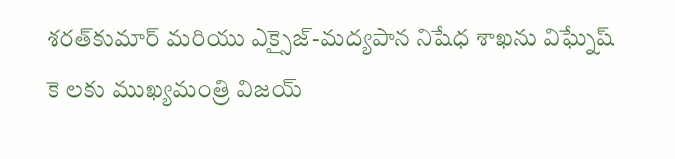శరత్‌కుమార్ మరియు ఎక్సైజ్-మద్యపాన నిషేధ శాఖను విఘ్నేష్ కె లకు ముఖ్యమంత్రి విజయ్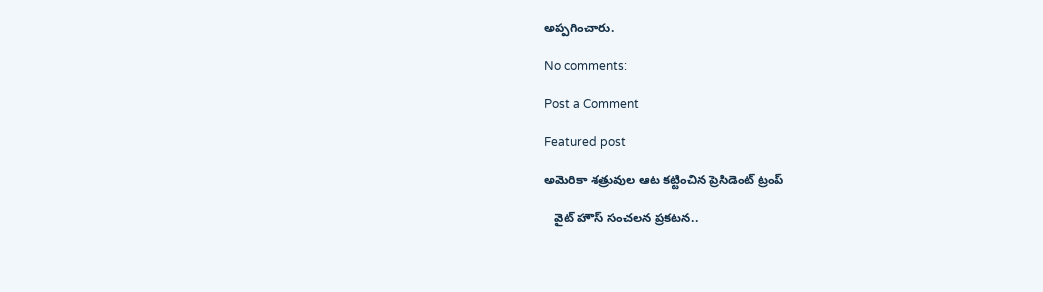అప్పగించారు.

No comments:

Post a Comment

Featured post

అమెరికా శత్రువుల ఆట కట్టించిన ప్రెసిడెంట్ ట్రంప్

   వైట్ హౌస్ సంచలన ప్రకటన..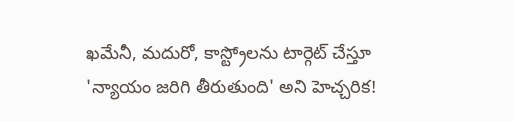ఖమేనీ, మదురో, కాస్ట్రోలను టార్గెట్ చేస్తూ 'న్యాయం జరిగి తీరుతుంది' అని హెచ్చరిక!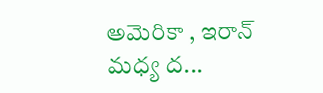అమెరికా , ఇరాన్ మధ్య ద...